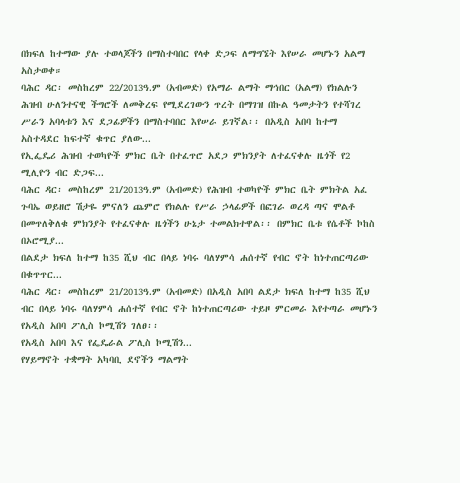በክፍለ ከተማው ያሉ ተወላጆችን በማስተባበር የላቀ ድጋፍ ለማግኜት እየሠራ መሆኑን አልማ አስታወቀ።
ባሕር ዳር፡ መስከረም 22/2013ዓ.ም (አብመድ) የአማራ ልማት ማኅበር (አልማ) የክልሉን ሕዝብ ሁለንተናዊ ችግሮች ለመቅረፍ የሚደረገውን ጥረት በማገዝ በኩል ዓመታትን የተሻገረ ሥራን አባላቱን እና ደጋፊዎችን በማስተባበር እየሠራ ይገኛል፡፡ በአዲስ አበባ ከተማ አስተዳደር ከፍተኛ ቁጥር ያለው...
የኢፌዴሪ ሕዝብ ተወካዮች ምክር ቤት በተፈጥሮ አደጋ ምክንያት ለተፈናቀሉ ዜጎች የ2 ሚሊዮን ብር ድጋፍ...
ባሕር ዳር፡ መስከረም 21/2013ዓ.ም (አብመድ) የሕዝብ ተወካዮች ምክር ቤት ምክትል አፈ ጉባኤ ወይዘሮ ሽታዬ ምናለን ጨምሮ የክልሉ የሥራ ኃላፊዎች በፎገራ ወረዳ ጣና ሞልቶ በመጥለቅለቁ ምክንያት የተፈናቀሉ ዜጎችን ሁኔታ ተመልክተዋል፡፡ በምክር ቤቱ የሴቶች ኮከስ በኦሮሚያ...
በልደታ ክፍለ ከተማ ከ35 ሺህ ብር በላይ ነባሩ ባለሃምሳ ሐሰተኛ የብር ኖት ከነተጠርጣሪው በቁጥጥር...
ባሕር ዳር፡ መስከረም 21/2013ዓ.ም (አብመድ) በአዲስ አበባ ልደታ ክፍለ ከተማ ከ35 ሺህ ብር በላይ ነባሩ ባለሃምሳ ሐሰተኛ የብር ኖት ከነተጠርጣሪው ተይዞ ምርመራ እየተጣራ መሆኑን የአዲስ አበባ ፖሊስ ኮሚሽን ገለፀ፡፡
የአዲስ አበባ እና የፌዴራል ፖሊስ ኮሚሽን...
የሃይማኖት ተቋማት አካባቢ ደኖችን ማልማት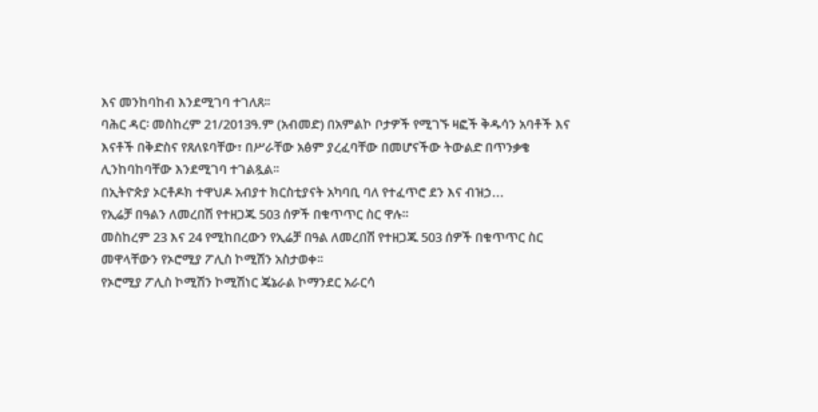እና መንከባከብ እንደሚገባ ተገለጸ፡፡
ባሕር ዳር፡ መስከረም 21/2013ዓ.ም (አብመድ) በአምልኮ ቦታዎች የሚገኙ ዛፎች ቅዱሳን አባቶች እና እናቶች በቅድስና የጸለዩባቸው፣ በሥራቸው አፅም ያረፈባቸው በመሆናችው ትውልድ በጥንቃቄ ሊንከባከባቸው እንደሚገባ ተገልጿል፡፡
በኢትዮጵያ ኦርቶዶክ ተዋህዶ አብያተ ክርስቲያናት አካባቢ ባለ የተፈጥሮ ደን እና ብዝኃ...
የኢሬቻ በዓልን ለመረበሽ የተዘጋጁ 503 ሰዎች በቁጥጥር ስር ዋሉ።
መስከረም 23 እና 24 የሚከበረውን የኢሬቻ በዓል ለመረበሽ የተዘጋጁ 503 ሰዎች በቁጥጥር ስር መዋላቸውን የኦሮሚያ ፖሊስ ኮሚሽን አስታወቀ፡፡
የኦሮሚያ ፖሊስ ኮሚሽን ኮሚሽነር ጄኔራል ኮማንደር አራርሳ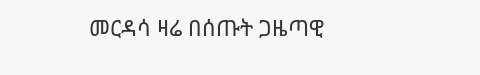መርዳሳ ዛሬ በሰጡት ጋዜጣዊ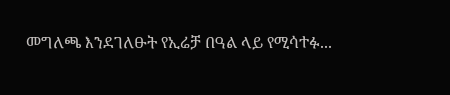መግለጫ እንደገለፁት የኢሬቻ በዓል ላይ የሚሳተፉ...